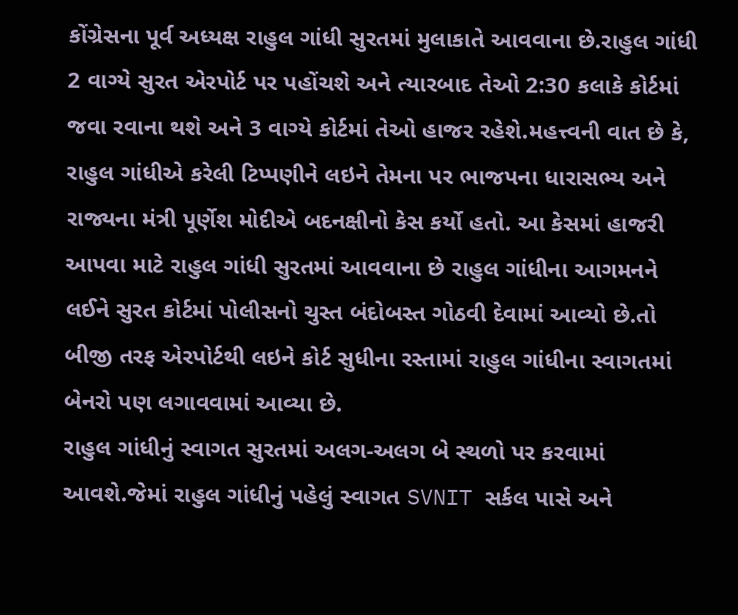કોંગ્રેસના પૂર્વ અધ્યક્ષ રાહુલ ગાંધી સુરતમાં મુલાકાતે આવવાના છે.રાહુલ ગાંધી 2 વાગ્યે સુરત એરપોર્ટ પર પહોંચશે અને ત્યારબાદ તેઓ 2:30 કલાકે કોર્ટમાં જવા રવાના થશે અને 3 વાગ્યે કોર્ટમાં તેઓ હાજર રહેશે.મહત્ત્વની વાત છે કે, રાહુલ ગાંધીએ કરેલી ટિપ્પણીને લઇને તેમના પર ભાજપના ધારાસભ્ય અને રાજ્યના મંત્રી પૂર્ણેશ મોદીએ બદનક્ષીનો કેસ કર્યો હતો. આ કેસમાં હાજરી આપવા માટે રાહુલ ગાંધી સુરતમાં આવવાના છે રાહુલ ગાંધીના આગમનને લઈને સુરત કોર્ટમાં પોલીસનો ચુસ્ત બંદોબસ્ત ગોઠવી દેવામાં આવ્યો છે.તો બીજી તરફ એરપોર્ટથી લઇને કોર્ટ સુધીના રસ્તામાં રાહુલ ગાંધીના સ્વાગતમાં બેનરો પણ લગાવવામાં આવ્યા છે.
રાહુલ ગાંધીનું સ્વાગત સુરતમાં અલગ-અલગ બે સ્થળો પર કરવામાં આવશે.જેમાં રાહુલ ગાંધીનું પહેલું સ્વાગત SVNIT સર્કલ પાસે અને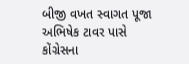બીજી વખત સ્વાગત પૂજા અભિષેક ટાવર પાસે કોંગ્રેસના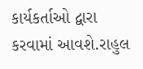કાર્યકર્તાઓ દ્વારા કરવામાં આવશે.રાહુલ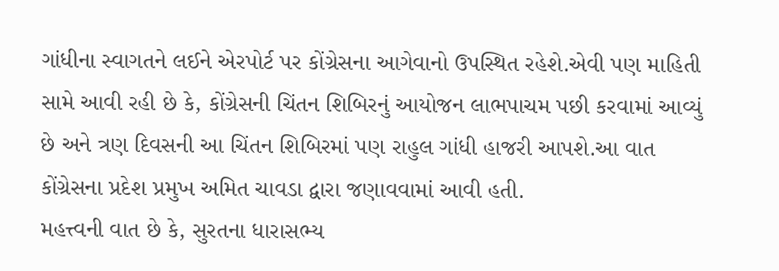ગાંધીના સ્વાગતને લઈને એરપોર્ટ પર કોંગ્રેસના આગેવાનો ઉપસ્થિત રહેશે.એવી પણ માહિતી સામે આવી રહી છે કે, કોંગ્રેસની ચિંતન શિબિરનું આયોજન લાભપાચમ પછી કરવામાં આવ્યું છે અને ત્રણ દિવસની આ ચિંતન શિબિરમાં પણ રાહુલ ગાંધી હાજરી આપશે.આ વાત કોંગ્રેસના પ્રદેશ પ્રમુખ અમિત ચાવડા દ્વારા જણાવવામાં આવી હતી.
મહત્ત્વની વાત છે કે, સુરતના ધારાસભ્ય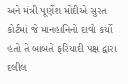અને મંત્રી પૂર્ણેશ મોદીએ સુરત કોર્ટમાં જે માનહાનિનો દાવો કર્યો હતો તે બાબતે ફરિયાદી પક્ષ દ્વારા દલીલ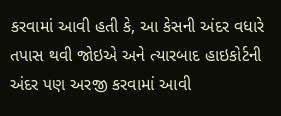કરવામાં આવી હતી કે, આ કેસની અંદર વધારે તપાસ થવી જોઇએ અને ત્યારબાદ હાઇકોર્ટની અંદર પણ અરજી કરવામાં આવી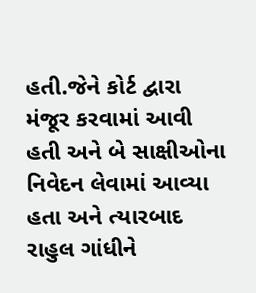હતી.જેને કોર્ટ દ્વારા મંજૂર કરવામાં આવી હતી અને બે સાક્ષીઓના નિવેદન લેવામાં આવ્યા હતા અને ત્યારબાદ રાહુલ ગાંધીને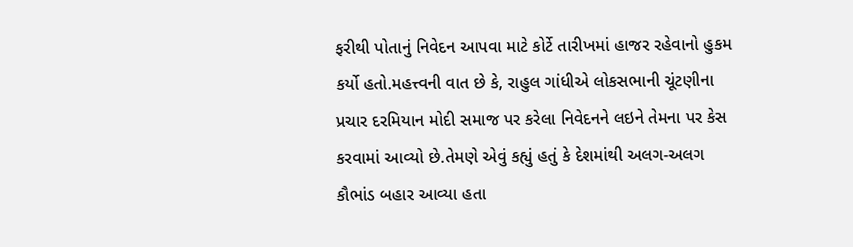ફરીથી પોતાનું નિવેદન આપવા માટે કોર્ટે તારીખમાં હાજર રહેવાનો હુકમ કર્યો હતો.મહત્ત્વની વાત છે કે, રાહુલ ગાંધીએ લોકસભાની ચૂંટણીના પ્રચાર દરમિયાન મોદી સમાજ પર કરેલા નિવેદનને લઇને તેમના પર કેસ કરવામાં આવ્યો છે.તેમણે એવું કહ્યું હતું કે દેશમાંથી અલગ-અલગ કૌભાંડ બહાર આવ્યા હતા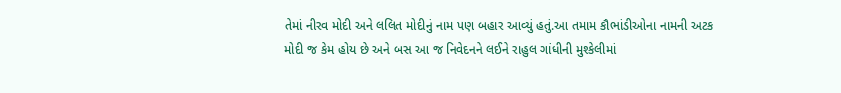તેમાં નીરવ મોદી અને લલિત મોદીનું નામ પણ બહાર આવ્યું હતું.આ તમામ કૌભાંડીઓના નામની અટક મોદી જ કેમ હોય છે અને બસ આ જ નિવેદનને લઈને રાહુલ ગાંધીની મુશ્કેલીમાં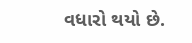વધારો થયો છે.